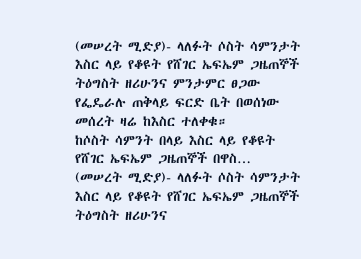(መሠረት ሚድያ)- ላለፉት ሶስት ሳምንታት እስር ላይ የቆዩት የሸገር ኤፍኤም ጋዜጠኞች ትዕግስት ዘሪሁንና ምንታምር ፀጋው የፌዴራሉ ጠቅላይ ፍርድ ቤት በወሰነው መሰረት ዛሬ ከእስር ተለቀቁ።
ከሶስት ሳምንት በላይ እስር ላይ የቆዩት የሸገር ኤፍኤም ጋዜጠኞች በዋስ…
(መሠረት ሚድያ)- ላለፉት ሶስት ሳምንታት እስር ላይ የቆዩት የሸገር ኤፍኤም ጋዜጠኞች ትዕግስት ዘሪሁንና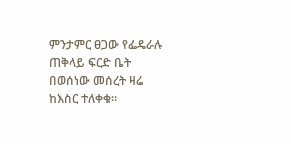ምንታምር ፀጋው የፌዴራሉ ጠቅላይ ፍርድ ቤት በወሰነው መሰረት ዛሬ ከእስር ተለቀቁ።